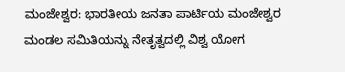ಮಂಜೇಶ್ವರ: ಭಾರತೀಯ ಜನತಾ ಪಾರ್ಟಿಯ ಮಂಜೇಶ್ವರ ಮಂಡಲ ಸಮಿತಿಯನ್ನು ನೇತೃತ್ವದಲ್ಲಿ ವಿಶ್ವ ಯೋಗ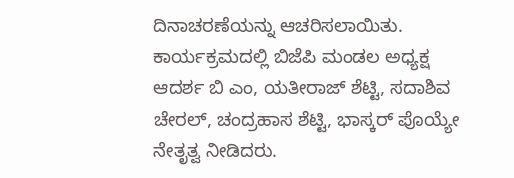ದಿನಾಚರಣೆಯನ್ನು ಆಚರಿಸಲಾಯಿತು.
ಕಾರ್ಯಕ್ರಮದಲ್ಲಿ ಬಿಜೆಪಿ ಮಂಡಲ ಅಧ್ಯಕ್ಷ ಆದರ್ಶ ಬಿ ಎಂ, ಯತೀರಾಜ್ ಶೆಟ್ಟಿ, ಸದಾಶಿವ ಚೇರಲ್, ಚಂದ್ರಹಾಸ ಶೆಟ್ಟಿ, ಭಾಸ್ಕರ್ ಪೊಯ್ಯೇ ನೇತೃತ್ವ ನೀಡಿದರು.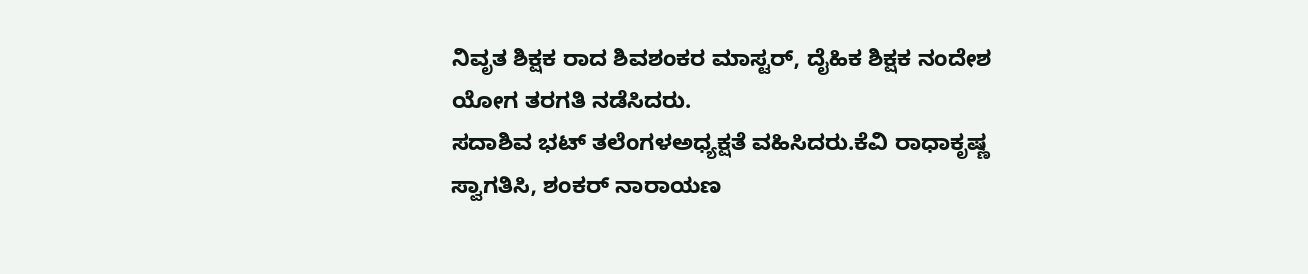ನಿವೃತ ಶಿಕ್ಷಕ ರಾದ ಶಿವಶಂಕರ ಮಾಸ್ಟರ್, ದೈಹಿಕ ಶಿಕ್ಷಕ ನಂದೇಶ ಯೋಗ ತರಗತಿ ನಡೆಸಿದರು.
ಸದಾಶಿವ ಭಟ್ ತಲೆಂಗಳಅಧ್ಯಕ್ಷತೆ ವಹಿಸಿದರು.ಕೆವಿ ರಾಧಾಕೃಷ್ಣ ಸ್ವಾಗತಿಸಿ, ಶಂಕರ್ ನಾರಾಯಣ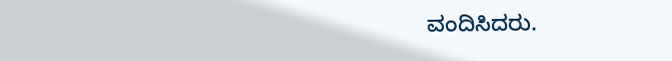ವಂದಿಸಿದರು.